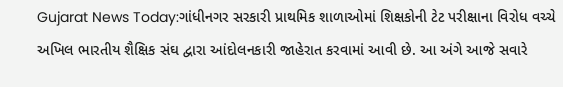Gujarat News Today:ગાંધીનગર સરકારી પ્રાથમિક શાળાઓમાં શિક્ષકોની ટેટ પરીક્ષાના વિરોધ વચ્ચે અખિલ ભારતીય શૈક્ષિક સંઘ દ્વારા આંદોલનકારી જાહેરાત કરવામાં આવી છે. આ અંગે આજે સવારે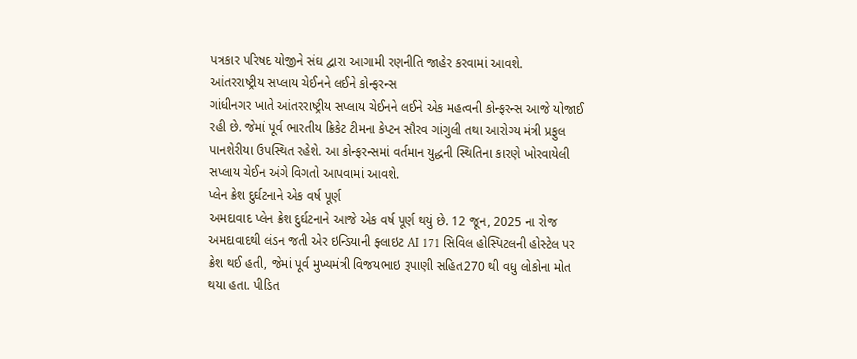પત્રકાર પરિષદ યોજીને સંઘ દ્વારા આગામી રણનીતિ જાહેર કરવામાં આવશે.
આંતરરાષ્ટ્રીય સપ્લાય ચેઈનને લઈને કોન્ફરન્સ
ગાંધીનગર ખાતે આંતરરાષ્ટ્રીય સપ્લાય ચેઈનને લઈને એક મહત્વની કોન્ફરન્સ આજે યોજાઈ રહી છે. જેમાં પૂર્વ ભારતીય ક્રિકેટ ટીમના કેપ્ટન સૌરવ ગાંગુલી તથા આરોગ્ય મંત્રી પ્રફુલ પાનશેરીયા ઉપસ્થિત રહેશે. આ કોન્ફરન્સમાં વર્તમાન યુદ્ધની સ્થિતિના કારણે ખોરવાયેલી સપ્લાય ચેઈન અંગે વિગતો આપવામાં આવશે.
પ્લેન ક્રેશ દુર્ઘટનાને એક વર્ષ પૂર્ણ
અમદાવાદ પ્લેન ક્રેશ દુર્ઘટનાને આજે એક વર્ષ પૂર્ણ થયું છે. 12 જૂન, 2025 ના રોજ અમદાવાદથી લંડન જતી એર ઇન્ડિયાની ફ્લાઇટ AI 171 સિવિલ હોસ્પિટલની હોસ્ટેલ પર ક્રેશ થઈ હતી, જેમાં પૂર્વ મુખ્યમંત્રી વિજયભાઇ રૂપાણી સહિત270 થી વધુ લોકોના મોત થયા હતા. પીડિત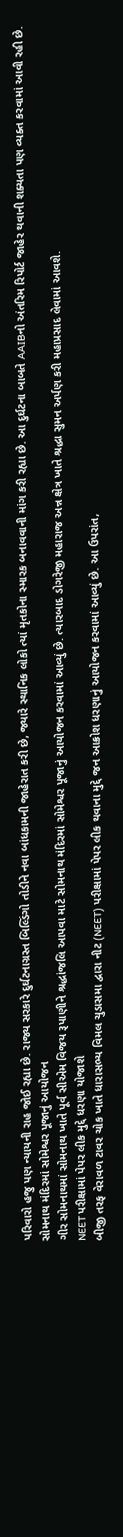પરિવારો હજુ પણ ન્યાયની રાહ જોઈ રહ્યા છે. રાજ્ય સરકારે દુર્ઘટનાગ્રસ્ત બિલ્ડિંગો તોડીને નવા બાંધકામની જાહેરાત કરી છે, જ્યારે સ્થાનિક લોકો ત્યાં મૃતકોના સ્મારક બનાવવાની માંગ કરી રહ્યા છે. આ દુર્ઘટના બાબતે AAIBનો અંતરિમ રિપોર્ટ જાહેર થવાની શક્યતા પણ વ્યક્ત કરવામાં આવી રહી છે.
સોમનાથ મંદિરમાં સોમેશ્વર પૂજાનું આયોજન
ગીર સોમનાથમાં સોમનાથ ખાતે પૂર્વ સીએમ વિજય રૂપાણીને શ્રદ્ધાંજલિ આપવા માટે સોમનાથ મંદિરમાં સોમેશ્વર પૂજાનું આયોજન કરવામાં આવ્યું છે. ત્યારબાદ ડોગરેજી મહારાજ અન્ન ક્ષેત્ર ખાતે શ્રદ્ધા સુમન અર્પણ કરી મહાપ્રસાદ લેવામાં આવશે.
NEET પરીક્ષામાં પેપર લીક મુદ્દે ધરણા યોજાશે
બીજી તરફ વેરાવળ ટાવર ચોક ખાતે ધારાસભ્ય વિમલ ચુડાસમા દ્વારા નીટ (NEET) પરીક્ષામાં પેપર લીક થવાના મુદ્દે જન આક્રોશ ધરણાનું આયોજન કરવામાં આવ્યું છે. આ ઉપરાંત,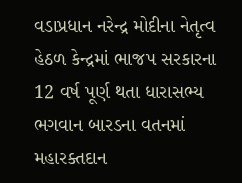વડાપ્રધાન નરેન્દ્ર મોદીના નેતૃત્વ હેઠળ કેન્દ્રમાં ભાજપ સરકારના 12 વર્ષ પૂર્ણ થતા ધારાસભ્ય ભગવાન બારડના વતનમાં મહારક્તદાન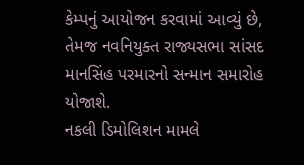કેમ્પનું આયોજન કરવામાં આવ્યું છે, તેમજ નવનિયુક્ત રાજ્યસભા સાંસદ માનસિંહ પરમારનો સન્માન સમારોહ યોજાશે.
નકલી ડિમોલિશન મામલે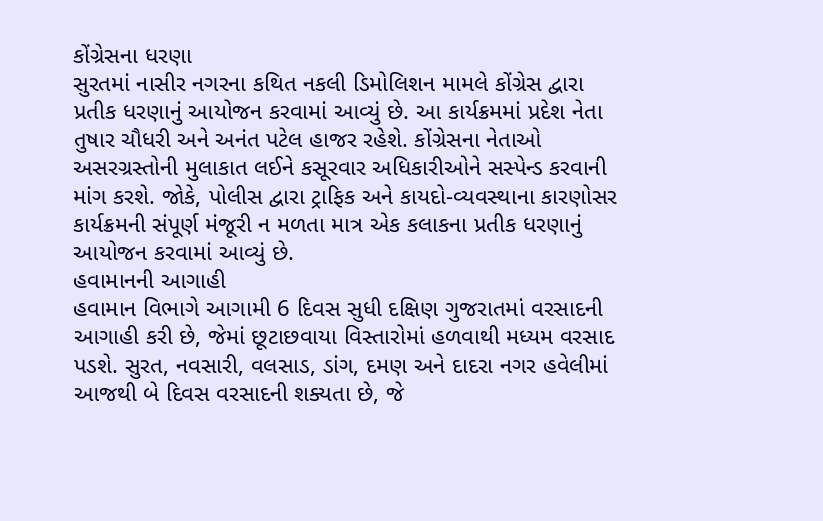કોંગ્રેસના ધરણા
સુરતમાં નાસીર નગરના કથિત નકલી ડિમોલિશન મામલે કોંગ્રેસ દ્વારા પ્રતીક ધરણાનું આયોજન કરવામાં આવ્યું છે. આ કાર્યક્રમમાં પ્રદેશ નેતા તુષાર ચૌધરી અને અનંત પટેલ હાજર રહેશે. કોંગ્રેસના નેતાઓ અસરગ્રસ્તોની મુલાકાત લઈને કસૂરવાર અધિકારીઓને સસ્પેન્ડ કરવાની માંગ કરશે. જોકે, પોલીસ દ્વારા ટ્રાફિક અને કાયદો-વ્યવસ્થાના કારણોસર કાર્યક્રમની સંપૂર્ણ મંજૂરી ન મળતા માત્ર એક કલાકના પ્રતીક ધરણાનું આયોજન કરવામાં આવ્યું છે.
હવામાનની આગાહી
હવામાન વિભાગે આગામી 6 દિવસ સુધી દક્ષિણ ગુજરાતમાં વરસાદની આગાહી કરી છે, જેમાં છૂટાછવાયા વિસ્તારોમાં હળવાથી મધ્યમ વરસાદ પડશે. સુરત, નવસારી, વલસાડ, ડાંગ, દમણ અને દાદરા નગર હવેલીમાં આજથી બે દિવસ વરસાદની શક્યતા છે, જે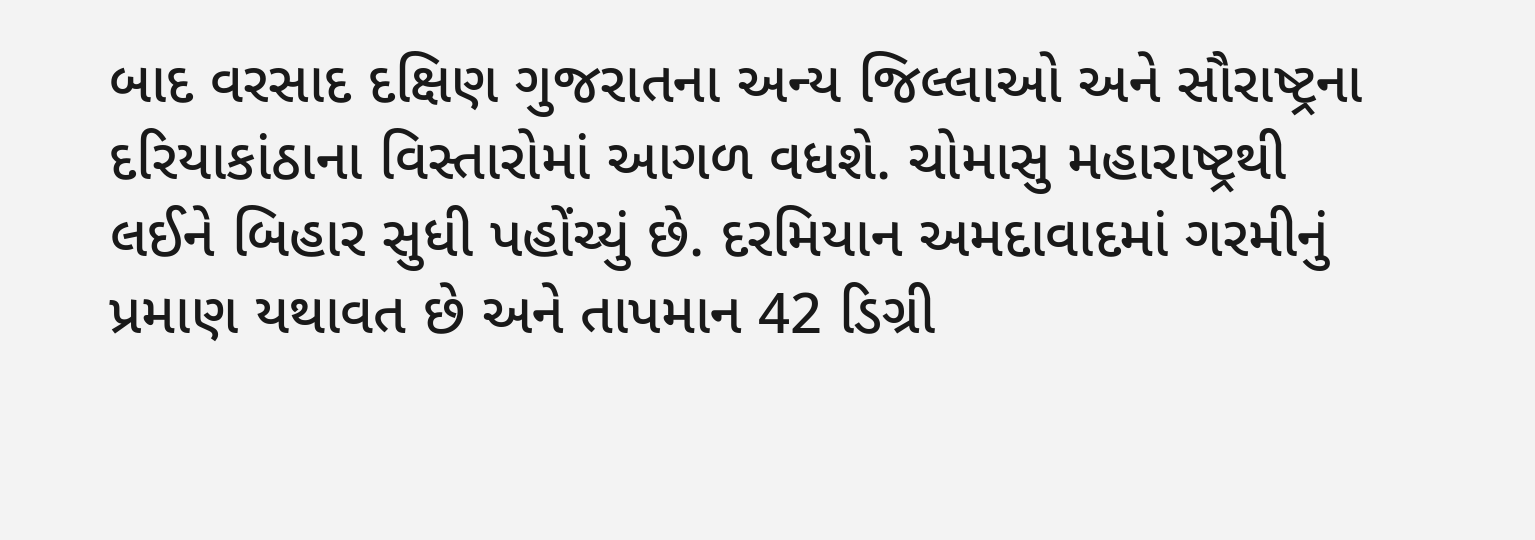બાદ વરસાદ દક્ષિણ ગુજરાતના અન્ય જિલ્લાઓ અને સૌરાષ્ટ્રના દરિયાકાંઠાના વિસ્તારોમાં આગળ વધશે. ચોમાસુ મહારાષ્ટ્રથી લઈને બિહાર સુધી પહોંચ્યું છે. દરમિયાન અમદાવાદમાં ગરમીનું પ્રમાણ યથાવત છે અને તાપમાન 42 ડિગ્રી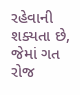રહેવાની શક્યતા છે, જેમાં ગત રોજ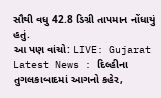સૌથી વધુ 42.8 ડિગ્રી તાપમાન નોંધાયું હતું.
આ પણ વાંચો: LIVE: Gujarat Latest News : દિલ્હીના તુગલકાબાદમાં આગનો કહેર,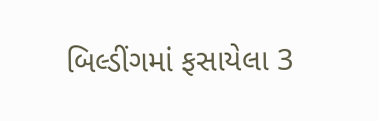બિલ્ડીંગમાં ફસાયેલા 3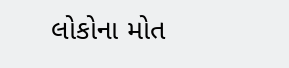લોકોના મોત